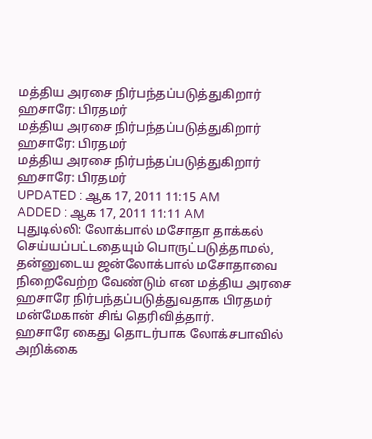மத்திய அரசை நிர்பந்தப்படுத்துகிறார் ஹசாரே: பிரதமர்
மத்திய அரசை நிர்பந்தப்படுத்துகிறார் ஹசாரே: பிரதமர்
மத்திய அரசை நிர்பந்தப்படுத்துகிறார் ஹசாரே: பிரதமர்
UPDATED : ஆக 17, 2011 11:15 AM
ADDED : ஆக 17, 2011 11:11 AM
புதுடில்லி: லோக்பால் மசோதா தாக்கல் செய்யப்பட்டதையும் பொருட்படுத்தாமல், தன்னுடைய ஜன்லோக்பால் மசோதாவை நிறைவேற்ற வேண்டும் என மத்திய அரசை ஹசாரே நிர்பந்தப்படுத்துவதாக பிரதமர் மன்மேகான் சிங் தெரிவித்தார்.
ஹசாரே கைது தொடர்பாக லோக்சபாவில் அறிக்கை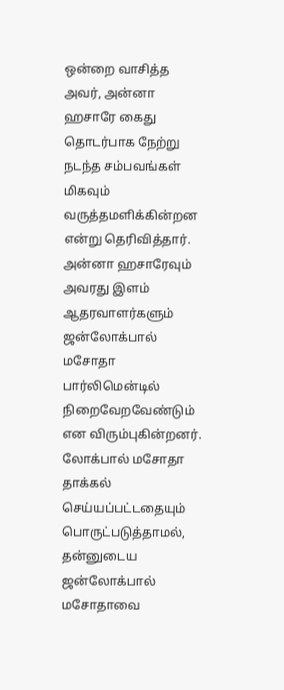ஒன்றை வாசித்த அவர், அன்னா ஹசாரே கைது தொடர்பாக நேற்று நடந்த சம்பவங்கள் மிகவும் வருத்தமளிக்கின்றன என்று தெரிவித்தார். அன்னா ஹசாரேவும் அவரது இளம் ஆதரவாளர்களும் ஜன்லோக்பால் மசோதா பார்லிமென்டில் நிறைவேறவேண்டும் என விரும்புகின்றனர். லோக்பால் மசோதா தாக்கல் செய்யப்பட்டதையும் பொருட்படுத்தாமல், தன்னுடைய ஜன்லோக்பால் மசோதாவை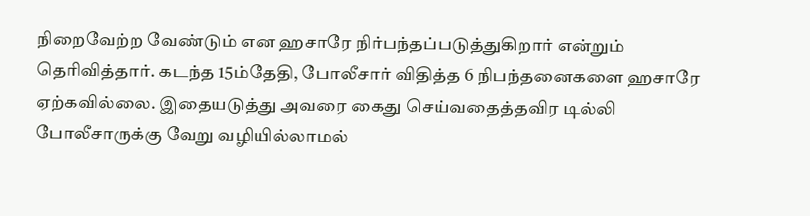நிறைவேற்ற வேண்டும் என ஹசாரே நிர்பந்தப்படுத்துகிறார் என்றும் தெரிவித்தார். கடந்த 15ம்தேதி, போலீசார் விதித்த 6 நிபந்தனைகளை ஹசாரே ஏற்கவில்லை. இதையடுத்து அவரை கைது செய்வதைத்தவிர டில்லி போலீசாருக்கு வேறு வழியில்லாமல்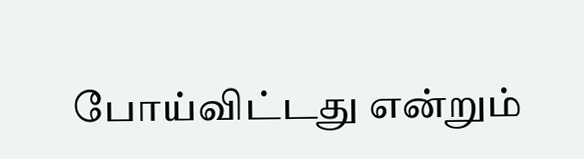போய்விட்டது என்றும்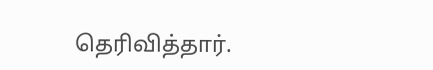தெரிவித்தார்.